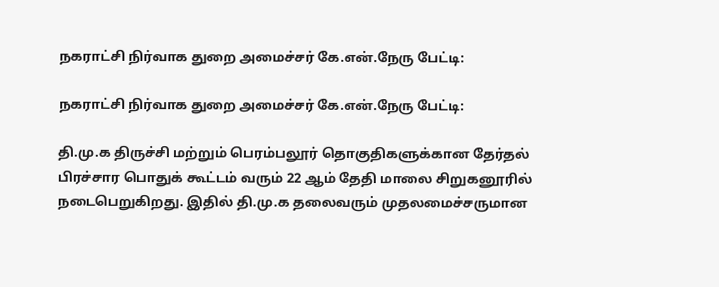நகராட்சி நிர்வாக துறை அமைச்சர் கே.என்.நேரு பேட்டி:

நகராட்சி நிர்வாக துறை அமைச்சர் கே.என்.நேரு பேட்டி:

தி.மு.க திருச்சி மற்றும் பெரம்பலூர் தொகுதிகளுக்கான தேர்தல் பிரச்சார பொதுக் கூட்டம் வரும் 22 ஆம் தேதி மாலை சிறுகனூரில் நடைபெறுகிறது. இதில் தி.மு.க தலைவரும் முதலமைச்சருமான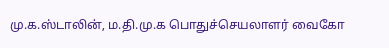மு.க.ஸ்டாலின், ம.தி.மு.க பொதுச்செயலாளர் வைகோ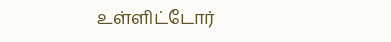உள்ளிட்டோர்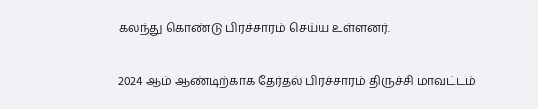கலந்து கொண்டு பிரச்சாரம் செய்ய உள்ளனர்.

2024 ஆம் ஆண்டிற்காக தேர்தல் பிரச்சாரம் திருச்சி மாவட்டம்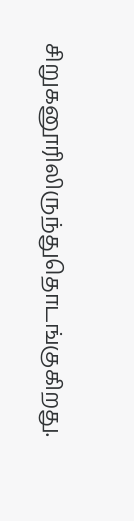சிறுகனூரிலிருந்துதொடங்குகிறது.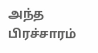அந்த பிரச்சாரம்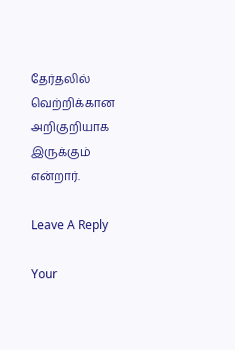தேர்தலில் வெற்றிக்கான அறிகுறியாக இருக்கும் என்றார்.

Leave A Reply

Your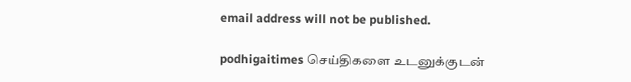email address will not be published.

podhigaitimes செய்திகளை உடனுக்குடன்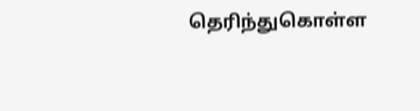தெரிந்துகொள்ள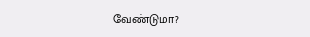வேண்டுமா?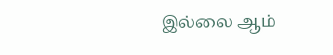இல்லை ஆம்